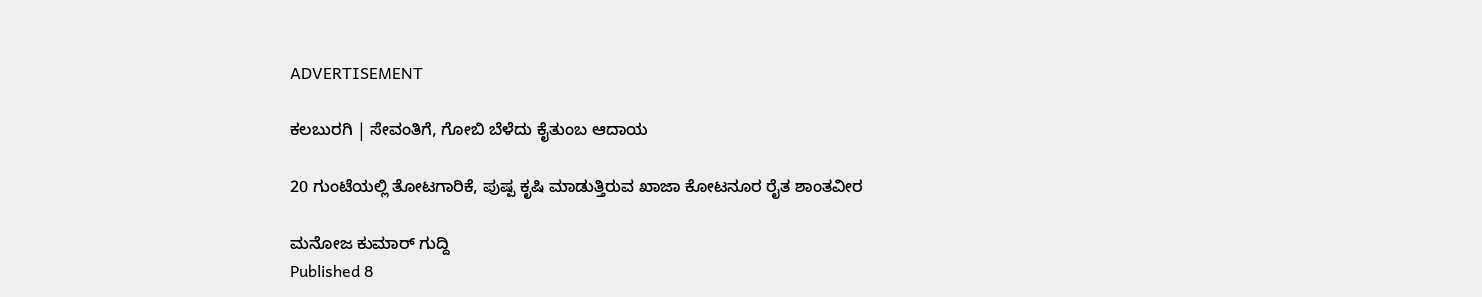ADVERTISEMENT

ಕಲಬುರಗಿ | ಸೇವಂತಿಗೆ, ಗೋಬಿ ಬೆಳೆದು ಕೈತುಂಬ ಆದಾಯ

20 ಗುಂಟೆಯಲ್ಲಿ ತೋಟಗಾರಿಕೆ, ಪುಷ್ಪ ಕೃಷಿ ಮಾಡುತ್ತಿರುವ ಖಾಜಾ ಕೋಟನೂರ ರೈತ ಶಾಂತವೀರ

ಮನೋಜ ಕುಮಾರ್ ಗುದ್ದಿ
Published 8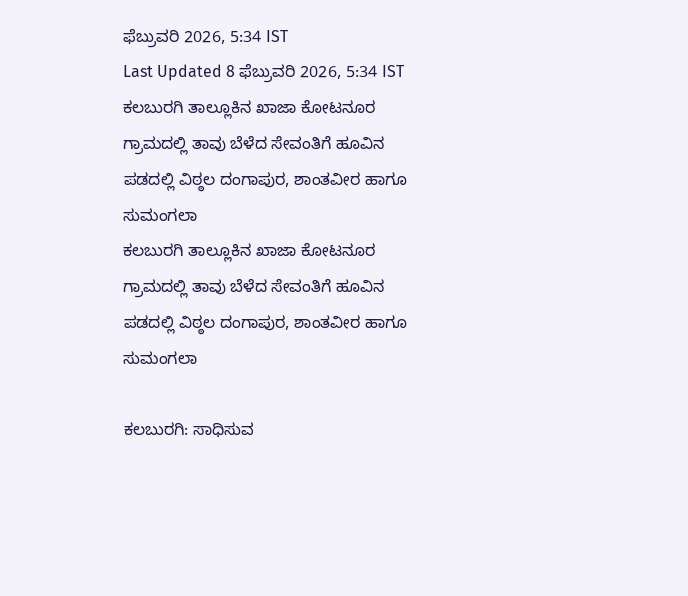ಫೆಬ್ರುವರಿ 2026, 5:34 IST
Last Updated 8 ಫೆಬ್ರುವರಿ 2026, 5:34 IST
ಕಲಬುರಗಿ ತಾಲ್ಲೂಕಿನ ಖಾಜಾ ಕೋಟನೂರ ಗ್ರಾಮದಲ್ಲಿ ತಾವು ಬೆಳೆದ ಸೇವಂತಿಗೆ ಹೂವಿನ ಪಡದಲ್ಲಿ ವಿಠ್ಠಲ ದಂಗಾಪುರ, ಶಾಂತವೀರ ಹಾಗೂ ಸುಮಂಗಲಾ
ಕಲಬುರಗಿ ತಾಲ್ಲೂಕಿನ ಖಾಜಾ ಕೋಟನೂರ ಗ್ರಾಮದಲ್ಲಿ ತಾವು ಬೆಳೆದ ಸೇವಂತಿಗೆ ಹೂವಿನ ಪಡದಲ್ಲಿ ವಿಠ್ಠಲ ದಂಗಾಪುರ, ಶಾಂತವೀರ ಹಾಗೂ ಸುಮಂಗಲಾ

ಕಲಬುರಗಿ: ಸಾಧಿಸುವ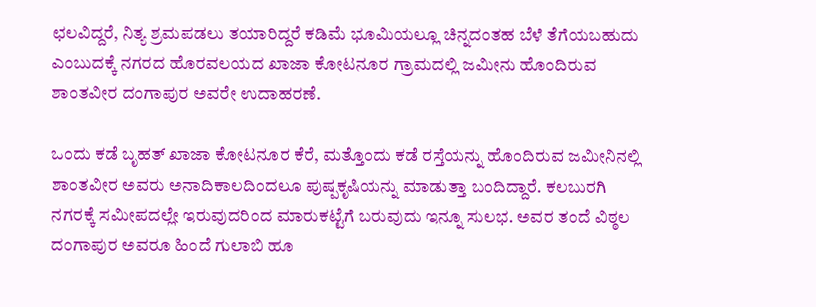ಛಲವಿದ್ದರೆ, ನಿತ್ಯ ಶ್ರಮಪಡಲು ತಯಾರಿದ್ದರೆ ಕಡಿಮೆ ಭೂಮಿಯಲ್ಲೂ ಚಿನ್ನದಂತಹ ಬೆಳೆ ತೆಗೆಯಬಹುದು ಎಂಬುದಕ್ಕೆ ನಗರದ ಹೊರವಲಯದ ಖಾಜಾ ಕೋಟನೂರ ಗ್ರಾಮದಲ್ಲಿ ಜಮೀನು ಹೊಂದಿರುವ ಶಾಂತವೀರ ದಂಗಾಪುರ ಅವರೇ ಉದಾಹರಣೆ.

ಒಂದು ಕಡೆ ಬೃಹತ್ ಖಾಜಾ ಕೋಟನೂರ ಕೆರೆ, ಮತ್ತೊಂದು ಕಡೆ ರಸ್ತೆಯನ್ನು ಹೊಂದಿರುವ ಜಮೀನಿನಲ್ಲಿ ಶಾಂತವೀರ ಅವರು ಅನಾದಿಕಾಲದಿಂದಲೂ ಪುಷ್ಪಕೃಷಿಯನ್ನು ಮಾಡುತ್ತಾ ಬಂದಿದ್ದಾರೆ. ಕಲಬುರಗಿ ನಗರಕ್ಕೆ ಸಮೀಪದಲ್ಲೇ ಇರುವುದರಿಂದ ಮಾರುಕಟ್ಟೆಗೆ ಬರುವುದು ಇನ್ನೂ ಸುಲಭ. ಅವರ ತಂದೆ ವಿಠ್ಠಲ ದಂಗಾಪುರ ಅವರೂ ಹಿಂದೆ ಗುಲಾಬಿ ಹೂ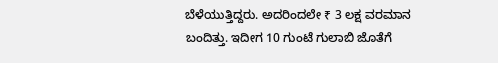ಬೆಳೆಯುತ್ತಿದ್ದರು. ಅದರಿಂದಲೇ ₹ 3 ಲಕ್ಷ ವರಮಾನ ಬಂದಿತ್ತು. ಇದೀಗ 10 ಗುಂಟೆ ಗುಲಾಬಿ ಜೊತೆಗೆ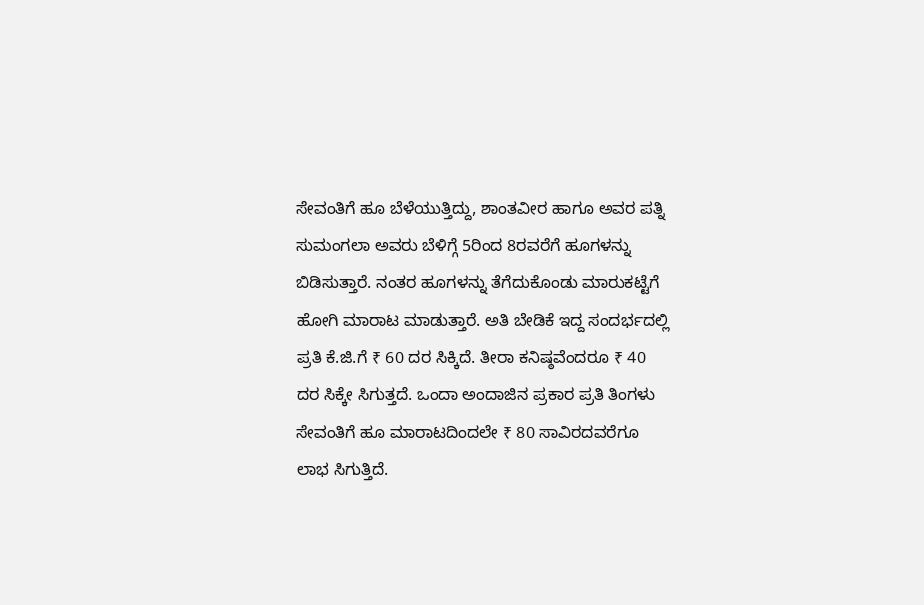ಸೇವಂತಿಗೆ ಹೂ ಬೆಳೆಯುತ್ತಿದ್ದು, ಶಾಂತವೀರ ಹಾಗೂ ಅವರ ಪತ್ನಿ ಸುಮಂಗಲಾ ಅವರು ಬೆಳಿಗ್ಗೆ 5ರಿಂದ 8ರವರೆಗೆ ಹೂಗಳನ್ನು ಬಿಡಿಸುತ್ತಾರೆ. ನಂತರ ಹೂಗಳನ್ನು ತೆಗೆದುಕೊಂಡು ಮಾರುಕಟ್ಟೆಗೆ ಹೋಗಿ ಮಾರಾಟ ಮಾಡುತ್ತಾರೆ. ಅತಿ ಬೇಡಿಕೆ ಇದ್ದ ಸಂದರ್ಭದಲ್ಲಿ ಪ್ರತಿ ಕೆ.ಜಿ.ಗೆ ₹ 60 ದರ ಸಿಕ್ಕಿದೆ. ತೀರಾ ಕನಿಷ್ಠವೆಂದರೂ ₹ 40 ದರ ಸಿಕ್ಕೇ ಸಿಗುತ್ತದೆ. ಒಂದಾ ಅಂದಾಜಿನ ಪ್ರಕಾರ ಪ್ರತಿ ತಿಂಗಳು ಸೇವಂತಿಗೆ ಹೂ ಮಾರಾಟದಿಂದಲೇ ₹ 80 ಸಾವಿರದವರೆಗೂ ಲಾಭ ಸಿಗುತ್ತಿದೆ.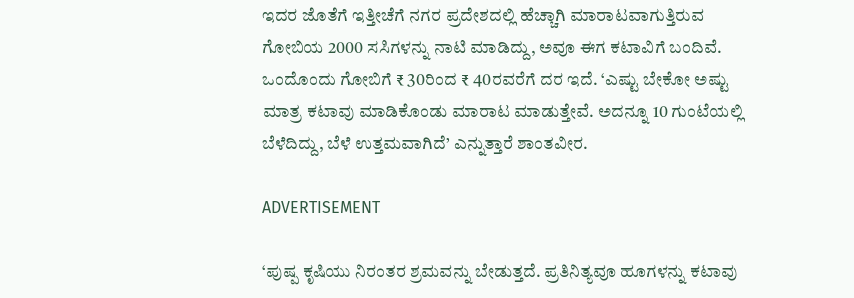ಇದರ ಜೊತೆಗೆ ಇತ್ತೀಚೆಗೆ ನಗರ ಪ್ರದೇಶದಲ್ಲಿ ಹೆಚ್ಚಾಗಿ ಮಾರಾಟವಾಗುತ್ತಿರುವ ಗೋಬಿಯ 2000 ಸಸಿಗಳನ್ನು ನಾಟಿ ಮಾಡಿದ್ದು, ಅವೂ ಈಗ ಕಟಾವಿಗೆ ಬಂದಿವೆ. ಒಂದೊಂದು ಗೋಬಿಗೆ ₹ 30ರಿಂದ ₹ 40ರವರೆಗೆ ದರ ಇದೆ. ‘ಎಷ್ಟು ಬೇಕೋ ಅಷ್ಟು ಮಾತ್ರ ಕಟಾವು ಮಾಡಿಕೊಂಡು ಮಾರಾಟ ಮಾಡುತ್ತೇವೆ. ಅದನ್ನೂ 10 ಗುಂಟೆಯಲ್ಲಿ ಬೆಳೆದಿದ್ದು, ಬೆಳೆ ಉತ್ತಮವಾಗಿದೆ’ ಎನ್ನುತ್ತಾರೆ ಶಾಂತವೀರ.

ADVERTISEMENT

‘ಪುಷ್ಪ ಕೃಷಿಯು ನಿರಂತರ ಶ್ರಮವನ್ನು ಬೇಡುತ್ತದೆ. ಪ್ರತಿನಿತ್ಯವೂ ಹೂಗಳನ್ನು ಕಟಾವು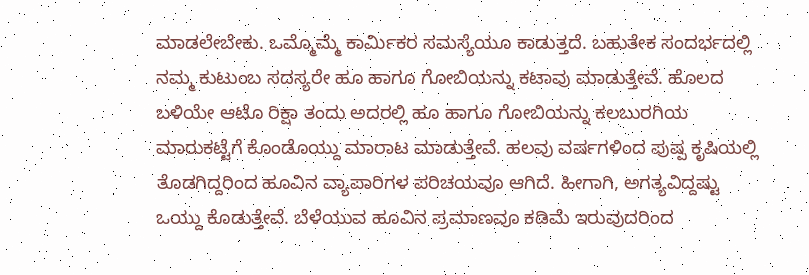ಮಾಡಲೇಬೇಕು. ಒಮ್ಮೊಮ್ಮೆ ಕಾರ್ಮಿಕರ ಸಮಸ್ಯೆಯೂ ಕಾಡುತ್ತದೆ. ಬಹುತೇಕ ಸಂದರ್ಭದಲ್ಲಿ ನಮ್ಮ ಕುಟುಂಬ ಸದಸ್ಯರೇ ಹೂ ಹಾಗೂ ಗೋಬಿಯನ್ನು ಕಟಾವು ಮಾಡುತ್ತೇವೆ. ಹೊಲದ ಬಳಿಯೇ ಆಟೊ ರಿಕ್ಷಾ ತಂದು ಅದರಲ್ಲಿ ಹೂ ಹಾಗೂ ಗೋಬಿಯನ್ನು ಕಲಬುರಗಿಯ ಮಾರುಕಟ್ಟೆಗೆ ಕೊಂಡೊಯ್ದು ಮಾರಾಟ ಮಾಡುತ್ತೇವೆ. ಹಲವು ವರ್ಷಗಳಿಂದ ಪುಷ್ಪ ಕೃಷಿಯಲ್ಲಿ ತೊಡಗಿದ್ದರಿಂದ ಹೂವಿನ ವ್ಯಾಪಾರಿಗಳ ಪರಿಚಯವೂ ಆಗಿದೆ. ಹೀಗಾಗಿ, ಅಗತ್ಯವಿದ್ದಷ್ಟು ಒಯ್ದು ಕೊಡುತ್ತೇವೆ. ಬೆಳೆಯುವ ಹೂವಿನ ಪ್ರಮಾಣವೂ ಕಡಿಮೆ ಇರುವುದರಿಂದ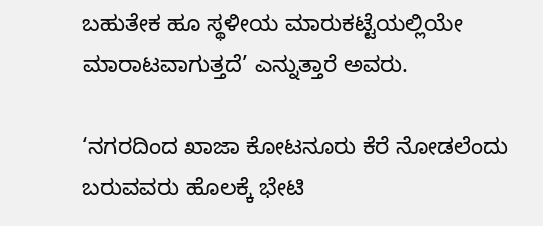ಬಹುತೇಕ ಹೂ ಸ್ಥಳೀಯ ಮಾರುಕಟ್ಟೆಯಲ್ಲಿಯೇ ಮಾರಾಟವಾಗುತ್ತದೆ’ ಎನ್ನುತ್ತಾರೆ ಅವರು.

‘ನಗರದಿಂದ ಖಾಜಾ ಕೋಟನೂರು ಕೆರೆ ನೋಡಲೆಂದು ಬರುವವರು ಹೊಲಕ್ಕೆ ಭೇಟಿ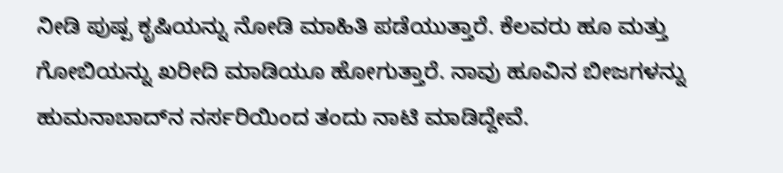ನೀಡಿ ಪುಷ್ಪ ಕೃಷಿಯನ್ನು ನೋಡಿ ಮಾಹಿತಿ ಪಡೆಯುತ್ತಾರೆ. ಕೆಲವರು ಹೂ ಮತ್ತು ಗೋಬಿಯನ್ನು ಖರೀದಿ ಮಾಡಿಯೂ ಹೋಗುತ್ತಾರೆ. ನಾವು ಹೂವಿನ ಬೀಜಗಳನ್ನು ಹುಮನಾಬಾದ್‌ನ ನರ್ಸರಿಯಿಂದ ತಂದು ನಾಟಿ ಮಾಡಿದ್ದೇವೆ.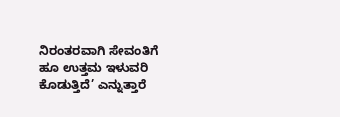ನಿರಂತರವಾಗಿ ಸೇವಂತಿಗೆ ಹೂ ಉತ್ತಮ ಇಳುವರಿ ಕೊಡುತ್ತಿದೆ’ ಎನ್ನುತ್ತಾರೆ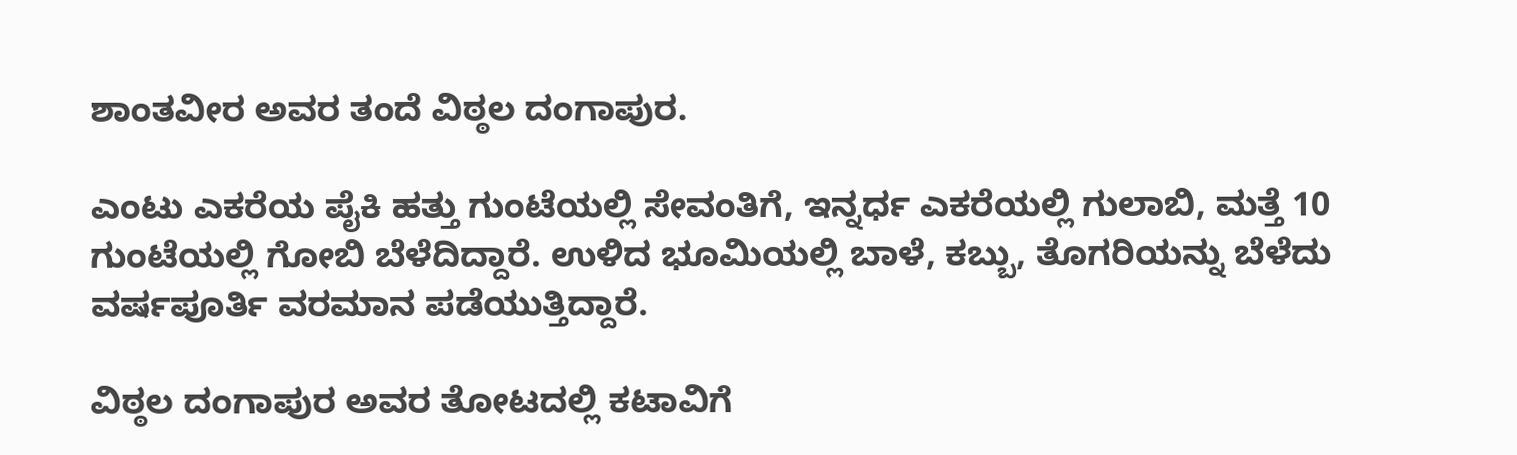ಶಾಂತವೀರ ಅವರ ತಂದೆ ವಿಠ್ಠಲ ದಂಗಾಪುರ.

ಎಂಟು ಎಕರೆಯ ಪೈಕಿ ಹತ್ತು ಗುಂಟೆಯಲ್ಲಿ ಸೇವಂತಿಗೆ, ಇನ್ನರ್ಧ ಎಕರೆಯಲ್ಲಿ ಗುಲಾಬಿ, ಮತ್ತೆ 10 ಗುಂಟೆಯಲ್ಲಿ ಗೋಬಿ ಬೆಳೆದಿದ್ದಾರೆ. ಉಳಿದ ಭೂಮಿಯಲ್ಲಿ ಬಾಳೆ, ಕಬ್ಬು, ತೊಗರಿಯನ್ನು ಬೆಳೆದು ವರ್ಷಪೂರ್ತಿ ವರಮಾನ ಪಡೆಯುತ್ತಿದ್ದಾರೆ.

ವಿಠ್ಠಲ ದಂಗಾಪುರ ಅವರ ತೋಟದಲ್ಲಿ ಕಟಾವಿಗೆ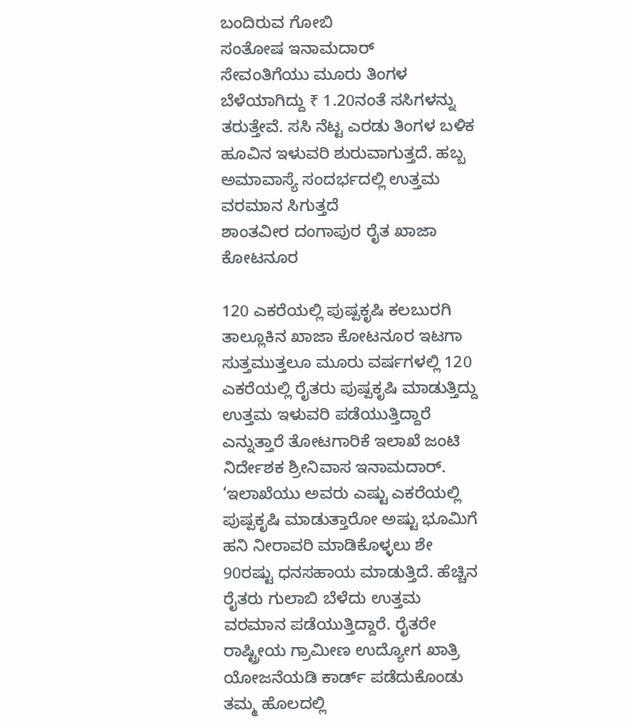ಬಂದಿರುವ ಗೋಬಿ
ಸಂತೋಷ ಇನಾಮದಾರ್
ಸೇವಂತಿಗೆಯು ಮೂರು ತಿಂಗಳ ಬೆಳೆಯಾಗಿದ್ದು ₹ 1.20ನಂತೆ ಸಸಿಗಳನ್ನು ತರುತ್ತೇವೆ. ಸಸಿ ನೆಟ್ಟ ಎರಡು ತಿಂಗಳ ಬಳಿಕ ಹೂವಿನ ಇಳುವರಿ ಶುರುವಾಗುತ್ತದೆ. ಹಬ್ಬ ಅಮಾವಾಸ್ಯೆ ಸಂದರ್ಭದಲ್ಲಿ ಉತ್ತಮ ವರಮಾನ ಸಿಗುತ್ತದೆ
ಶಾಂತವೀರ ದಂಗಾಪುರ ರೈತ ಖಾಜಾ ಕೋಟನೂರ

120 ಎಕರೆಯಲ್ಲಿ ಪುಷ್ಪಕೃಷಿ ಕಲಬುರಗಿ ತಾಲ್ಲೂಕಿನ ಖಾಜಾ ಕೋಟನೂರ ಇಟಗಾ ಸುತ್ತಮುತ್ತಲೂ ಮೂರು ವರ್ಷಗಳಲ್ಲಿ 120 ಎಕರೆಯಲ್ಲಿ ರೈತರು ಪುಷ್ಪಕೃಷಿ ಮಾಡುತ್ತಿದ್ದು ಉತ್ತಮ ಇಳುವರಿ ಪಡೆಯುತ್ತಿದ್ದಾರೆ ಎನ್ನುತ್ತಾರೆ ತೋಟಗಾರಿಕೆ ಇಲಾಖೆ ಜಂಟಿ ನಿರ್ದೇಶಕ ಶ್ರೀನಿವಾಸ ಇನಾಮದಾರ್. ‘ಇಲಾಖೆಯು ಅವರು ಎಷ್ಟು ಎಕರೆಯಲ್ಲಿ ಪುಷ್ಪಕೃಷಿ ಮಾಡುತ್ತಾರೋ ಅಷ್ಟು ಭೂಮಿಗೆ ಹನಿ ನೀರಾವರಿ ಮಾಡಿಕೊಳ್ಳಲು ಶೇ 90ರಷ್ಟು ಧನಸಹಾಯ ಮಾಡುತ್ತಿದೆ. ಹೆಚ್ಚಿನ ರೈತರು ಗುಲಾಬಿ ಬೆಳೆದು ಉತ್ತಮ ವರಮಾನ ಪಡೆಯುತ್ತಿದ್ದಾರೆ. ರೈತರೇ ರಾಷ್ಟ್ರೀಯ ಗ್ರಾಮೀಣ ಉದ್ಯೋಗ ಖಾತ್ರಿ ಯೋಜನೆಯಡಿ ಕಾರ್ಡ್ ಪಡೆದುಕೊಂಡು ತಮ್ಮ ಹೊಲದಲ್ಲಿ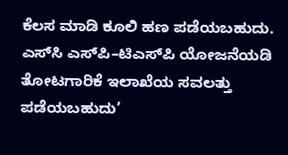ಕೆಲಸ ಮಾಡಿ ಕೂಲಿ ಹಣ ಪಡೆಯಬಹುದು. ಎಸ್‌ಸಿ ಎಸ್‌ಪಿ–ಟಿಎಸ್‌ಪಿ ಯೋಜನೆಯಡಿ ತೋಟಗಾರಿಕೆ ಇಲಾಖೆಯ ಸವಲತ್ತು ಪಡೆಯಬಹುದು’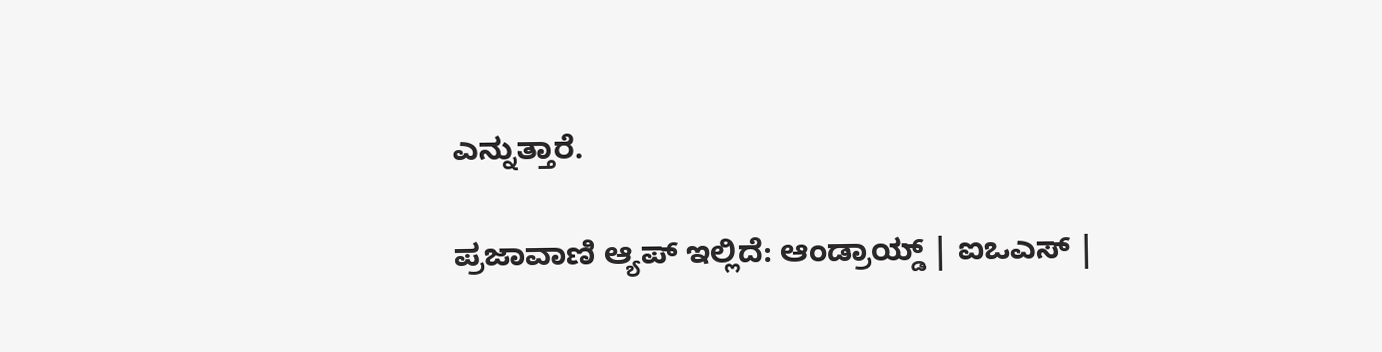ಎನ್ನುತ್ತಾರೆ.

ಪ್ರಜಾವಾಣಿ ಆ್ಯಪ್ ಇಲ್ಲಿದೆ: ಆಂಡ್ರಾಯ್ಡ್ | ಐಒಎಸ್ |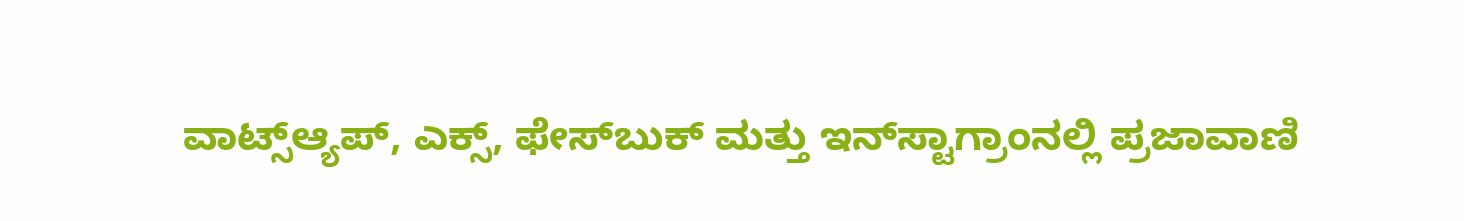ವಾಟ್ಸ್ಆ್ಯಪ್, ಎಕ್ಸ್, ಫೇಸ್‌ಬುಕ್ ಮತ್ತು ಇನ್‌ಸ್ಟಾಗ್ರಾಂನಲ್ಲಿ ಪ್ರಜಾವಾಣಿ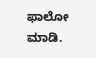ಫಾಲೋ ಮಾಡಿ.